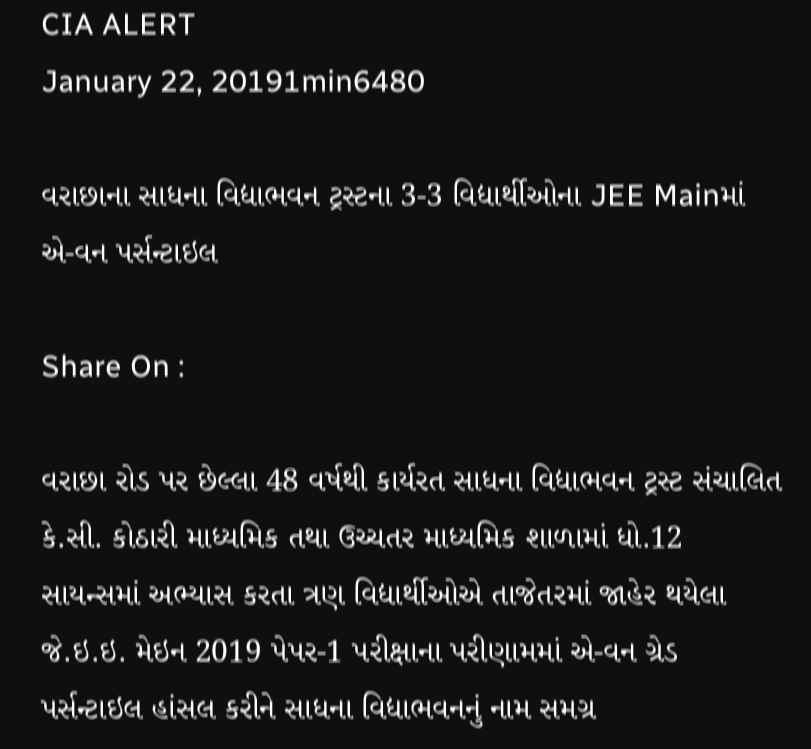CIA ALERT
January 22, 20191min6480

વરાછાના સાધના વિદ્યાભવન ટ્રસ્ટના 3-3 વિદ્યાર્થીઓના JEE Mainમાં એ-વન પર્સન્ટાઇલ

Share On :

વરાછા રોડ પર છેલ્લા 48 વર્ષથી કાર્યરત સાધના વિદ્યાભવન ટ્રસ્ટ સંચાલિત કે.સી. કોઠારી માધ્યમિક તથા ઉચ્ચતર માધ્યમિક શાળામાં ધો.12 સાયન્સમાં અભ્યાસ કરતા ત્રણ વિદ્યાર્થીઓએ તાજેતરમાં જાહેર થયેલા જે.ઇ.ઇ. મેઇન 2019 પેપર-1 પરીક્ષાના પરીણામમાં એ-વન ગ્રેડ પર્સન્ટાઇલ હાંસલ કરીને સાધના વિદ્યાભવનનું નામ સમગ્ર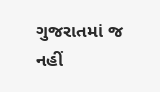ગુજરાતમાં જ નહીં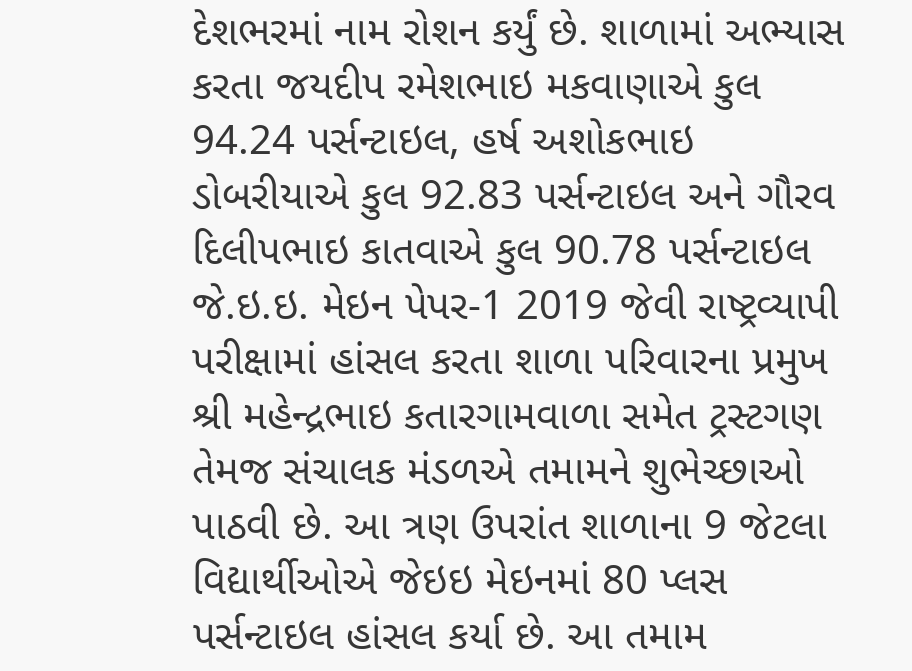દેશભરમાં નામ રોશન કર્યું છે. શાળામાં અભ્યાસ કરતા જયદીપ રમેશભાઇ મકવાણાએ કુલ 94.24 પર્સન્ટાઇલ, હર્ષ અશોકભાઇ ડોબરીયાએ કુલ 92.83 પર્સન્ટાઇલ અને ગૌરવ દિલીપભાઇ કાતવાએ કુલ 90.78 પર્સન્ટાઇલ જે.ઇ.ઇ. મેઇન પેપર-1 2019 જેવી રાષ્ટ્રવ્યાપી પરીક્ષામાં હાંસલ કરતા શાળા પરિવારના પ્રમુખ શ્રી મહેન્દ્રભાઇ કતારગામવાળા સમેત ટ્રસ્ટગણ તેમજ સંચાલક મંડળએ તમામને શુભેચ્છાઓ પાઠવી છે. આ ત્રણ ઉપરાંત શાળાના 9 જેટલા વિદ્યાર્થીઓએ જેઇઇ મેઇનમાં 80 પ્લસ પર્સન્ટાઇલ હાંસલ કર્યા છે. આ તમામ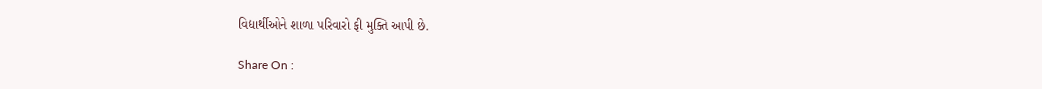વિદ્યાર્થીઓને શાળા પરિવારો ફી મુક્તિ આપી છે.

Share On :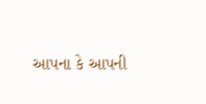આપના કે આપની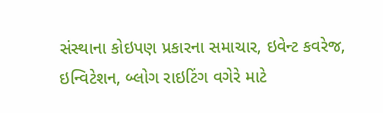સંસ્થાના કોઇપણ પ્રકારના સમાચાર, ઇવેન્ટ કવરેજ, ઇન્વિટેશન, બ્લોગ રાઇટિંગ વગેરે માટે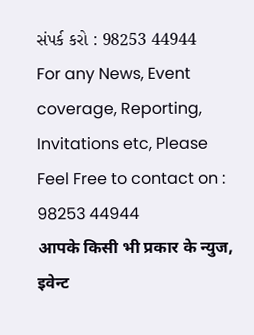સંપર્ક કરો : 98253 44944
For any News, Event coverage, Reporting, Invitations etc, Please Feel Free to contact on : 98253 44944
आपके किसी भी प्रकार के न्युज, इवेन्ट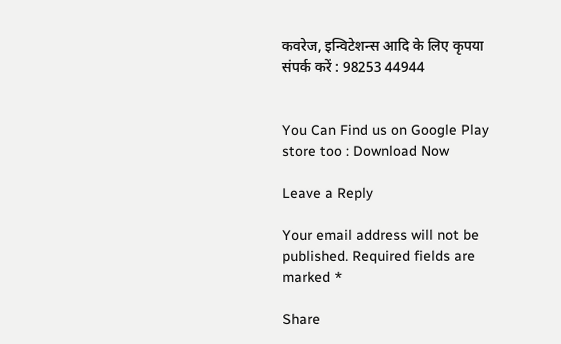कवरेज, इन्विटेशन्स आदि के लिए कृपया संपर्क करें : 98253 44944


You Can Find us on Google Play store too : Download Now

Leave a Reply

Your email address will not be published. Required fields are marked *

Share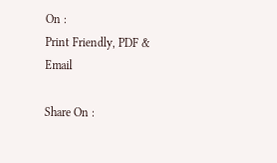On :
Print Friendly, PDF & Email

Share On :